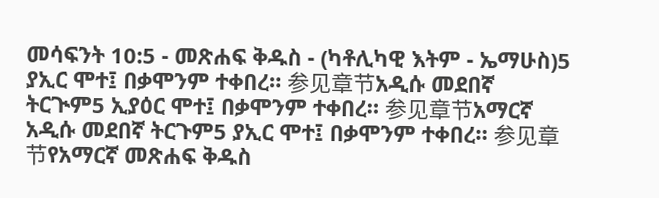መሳፍንት 10:5 - መጽሐፍ ቅዱስ - (ካቶሊካዊ እትም - ኤማሁስ)5 ያኢር ሞተ፤ በቃሞንም ተቀበረ። 参见章节አዲሱ መደበኛ ትርጒም5 ኢያዕር ሞተ፤ በቃሞንም ተቀበረ። 参见章节አማርኛ አዲሱ መደበኛ ትርጉም5 ያኢር ሞተ፤ በቃሞንም ተቀበረ። 参见章节የአማርኛ መጽሐፍ ቅዱስ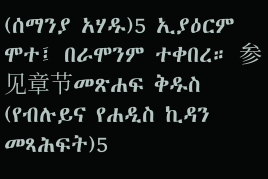(ሰማንያ አሃዱ)5 ኢያዕርም ሞተ፤ በራሞንም ተቀበረ። 参见章节መጽሐፍ ቅዱስ (የብሉይና የሐዲስ ኪዳን መጻሕፍት)5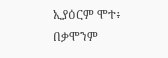ኢያዕርም ሞተ፥ በቃሞንም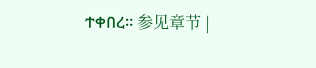ተቀበረ። 参见章节 |